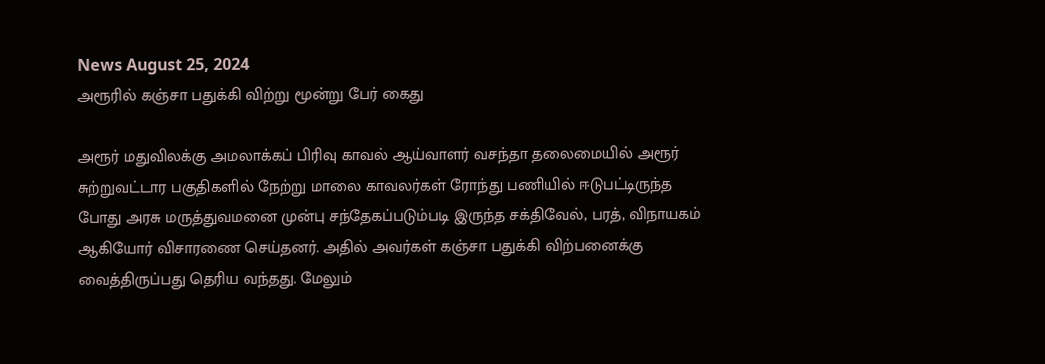News August 25, 2024
அரூரில் கஞ்சா பதுக்கி விற்று மூன்று பேர் கைது

அரூர் மதுவிலக்கு அமலாக்கப் பிரிவு காவல் ஆய்வாளர் வசந்தா தலைமையில் அரூர் சுற்றுவட்டார பகுதிகளில் நேற்று மாலை காவலர்கள் ரோந்து பணியில் ஈடுபட்டிருந்த போது அரசு மருத்துவமனை முன்பு சந்தேகப்படும்படி இருந்த சக்திவேல், பரத், விநாயகம் ஆகியோர் விசாரணை செய்தனர். அதில் அவர்கள் கஞ்சா பதுக்கி விற்பனைக்கு வைத்திருப்பது தெரிய வந்தது. மேலும்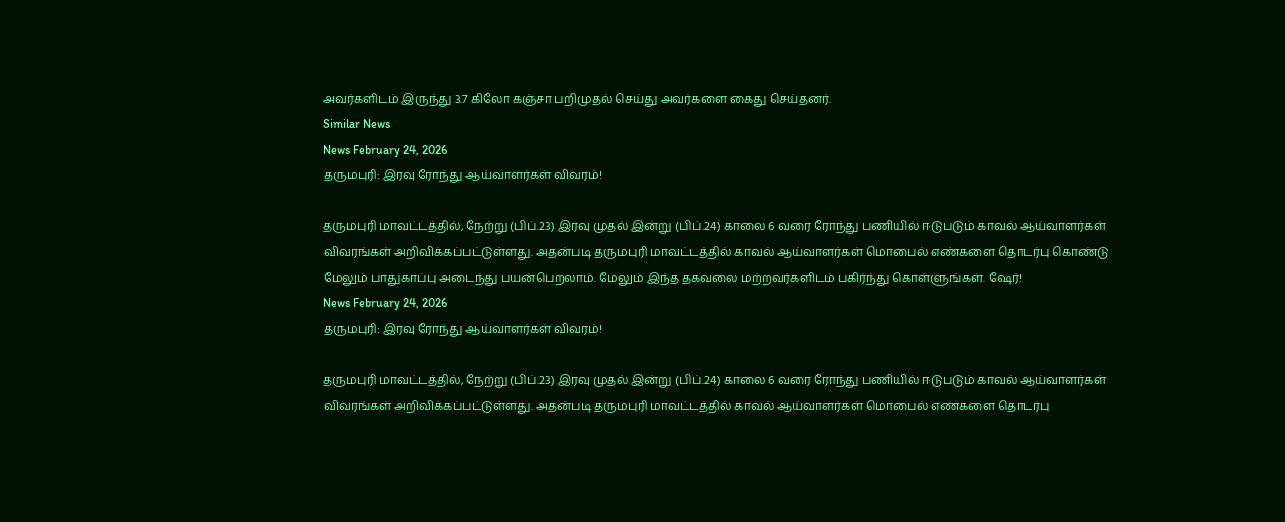அவர்களிடம் இருந்து 3.7 கிலோ கஞ்சா பறிமுதல் செய்து அவர்களை கைது செய்தனர்.
Similar News
News February 24, 2026
தருமபுரி: இரவு ரோந்து ஆய்வாளர்கள் விவரம்!

தருமபுரி மாவட்டத்தில், நேற்று (பிப்.23) இரவு முதல் இன்று (பிப்.24) காலை 6 வரை ரோந்து பணியில் ஈடுபடும் காவல் ஆய்வாளர்கள் விவரங்கள் அறிவிக்கப்பட்டுள்ளது. அதன்படி தருமபுரி மாவட்டத்தில் காவல் ஆய்வாளர்கள் மொபைல் எண்களை தொடர்பு கொண்டு மேலும் பாதுகாப்பு அடைந்து பயன்பெறலாம். மேலும் இந்த தகவலை மற்றவர்களிடம் பகிர்ந்து கொள்ளுங்கள். ஷேர்!
News February 24, 2026
தருமபுரி: இரவு ரோந்து ஆய்வாளர்கள் விவரம்!

தருமபுரி மாவட்டத்தில், நேற்று (பிப்.23) இரவு முதல் இன்று (பிப்.24) காலை 6 வரை ரோந்து பணியில் ஈடுபடும் காவல் ஆய்வாளர்கள் விவரங்கள் அறிவிக்கப்பட்டுள்ளது. அதன்படி தருமபுரி மாவட்டத்தில் காவல் ஆய்வாளர்கள் மொபைல் எண்களை தொடர்பு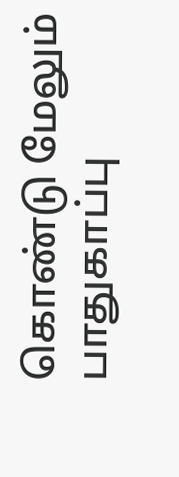கொண்டு மேலும் பாதுகாப்பு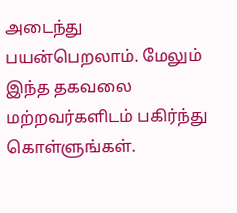அடைந்து பயன்பெறலாம். மேலும் இந்த தகவலை மற்றவர்களிடம் பகிர்ந்து கொள்ளுங்கள்.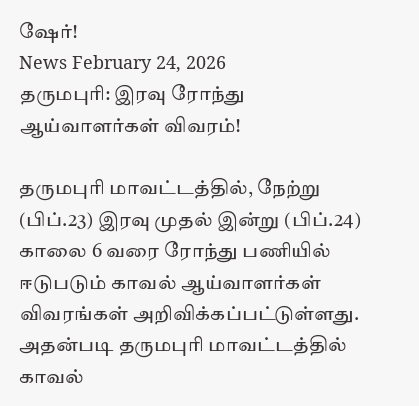ஷேர்!
News February 24, 2026
தருமபுரி: இரவு ரோந்து ஆய்வாளர்கள் விவரம்!

தருமபுரி மாவட்டத்தில், நேற்று (பிப்.23) இரவு முதல் இன்று (பிப்.24) காலை 6 வரை ரோந்து பணியில் ஈடுபடும் காவல் ஆய்வாளர்கள் விவரங்கள் அறிவிக்கப்பட்டுள்ளது. அதன்படி தருமபுரி மாவட்டத்தில் காவல்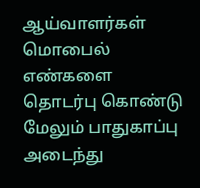ஆய்வாளர்கள் மொபைல் எண்களை தொடர்பு கொண்டு மேலும் பாதுகாப்பு அடைந்து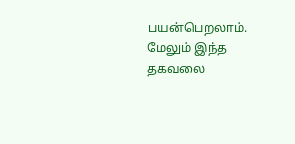பயன்பெறலாம். மேலும் இந்த தகவலை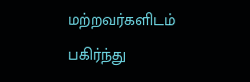மற்றவர்களிடம் பகிர்ந்து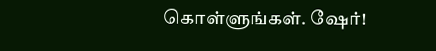கொள்ளுங்கள். ஷேர்!